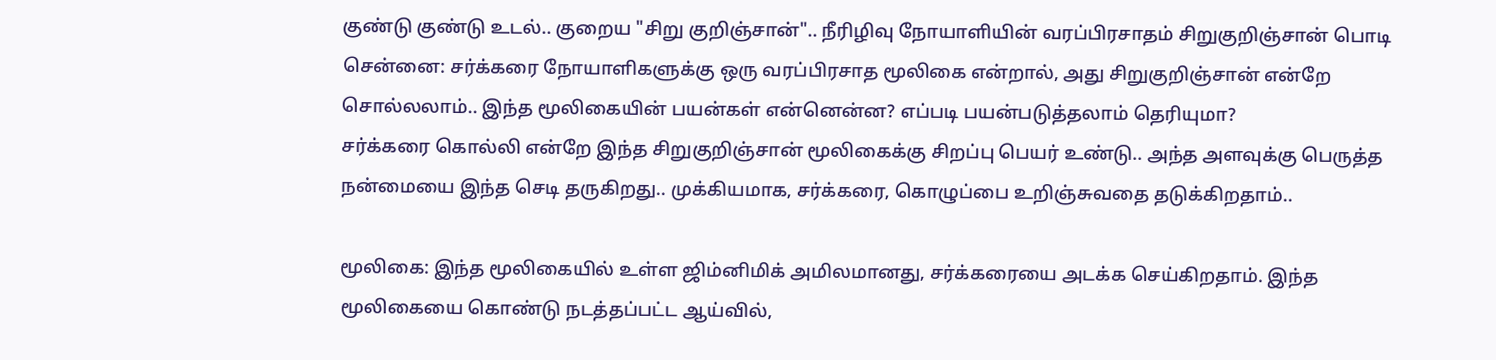குண்டு குண்டு உடல்.. குறைய "சிறு குறிஞ்சான்".. நீரிழிவு நோயாளியின் வரப்பிரசாதம் சிறுகுறிஞ்சான் பொடி
சென்னை: சர்க்கரை நோயாளிகளுக்கு ஒரு வரப்பிரசாத மூலிகை என்றால், அது சிறுகுறிஞ்சான் என்றே சொல்லலாம்.. இந்த மூலிகையின் பயன்கள் என்னென்ன? எப்படி பயன்படுத்தலாம் தெரியுமா?
சர்க்கரை கொல்லி என்றே இந்த சிறுகுறிஞ்சான் மூலிகைக்கு சிறப்பு பெயர் உண்டு.. அந்த அளவுக்கு பெருத்த நன்மையை இந்த செடி தருகிறது.. முக்கியமாக, சர்க்கரை, கொழுப்பை உறிஞ்சுவதை தடுக்கிறதாம்..

மூலிகை: இந்த மூலிகையில் உள்ள ஜிம்னிமிக் அமிலமானது, சர்க்கரையை அடக்க செய்கிறதாம். இந்த மூலிகையை கொண்டு நடத்தப்பட்ட ஆய்வில்,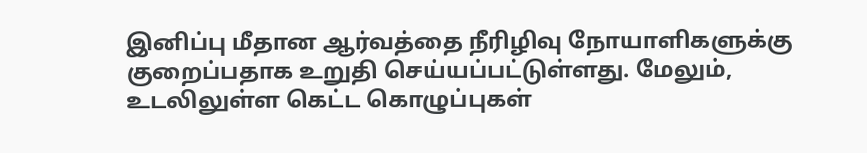இனிப்பு மீதான ஆர்வத்தை நீரிழிவு நோயாளிகளுக்கு குறைப்பதாக உறுதி செய்யப்பட்டுள்ளது. மேலும், உடலிலுள்ள கெட்ட கொழுப்புகள்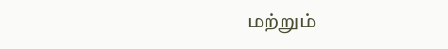மற்றும்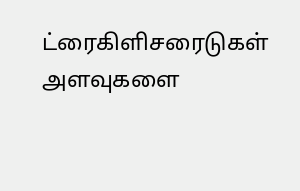ட்ரைகிளிசரைடுகள் அளவுகளை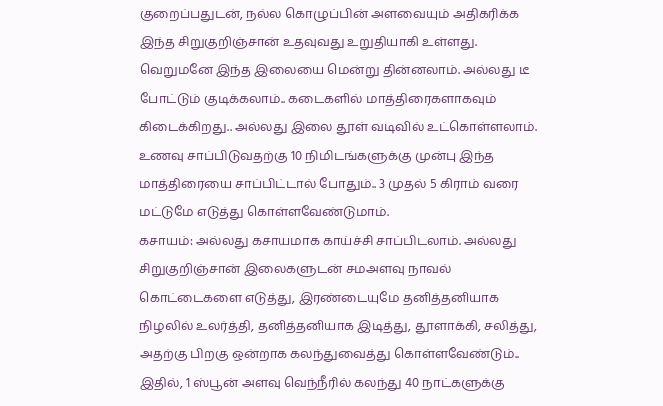குறைப்பதுடன், நல்ல கொழுப்பின் அளவையும் அதிகரிக்க இந்த சிறுகுறிஞ்சான் உதவுவது உறுதியாகி உள்ளது.
வெறுமனே இந்த இலையை மென்று தின்னலாம். அல்லது டீ போட்டும் குடிக்கலாம்.. கடைகளில் மாத்திரைகளாகவும் கிடைக்கிறது.. அல்லது இலை தூள் வடிவில் உட்கொள்ளலாம். உணவு சாப்பிடுவதற்கு 10 நிமிடங்களுக்கு முன்பு இந்த மாத்திரையை சாப்பிட்டால் போதும்.. 3 முதல் 5 கிராம் வரை மட்டுமே எடுத்து கொள்ளவேண்டுமாம்.
கசாயம்: அல்லது கசாயமாக காய்ச்சி சாப்பிடலாம். அல்லது சிறுகுறிஞ்சான் இலைகளுடன் சமஅளவு நாவல் கொட்டைகளை எடுத்து, இரண்டையுமே தனித்தனியாக நிழலில் உலர்த்தி, தனித்தனியாக இடித்து, தூளாக்கி, சலித்து, அதற்கு பிறகு ஒன்றாக கலந்துவைத்து கொள்ளவேண்டும்.. இதில், 1 ஸ்பூன் அளவு வெந்நீரில் கலந்து 40 நாட்களுக்கு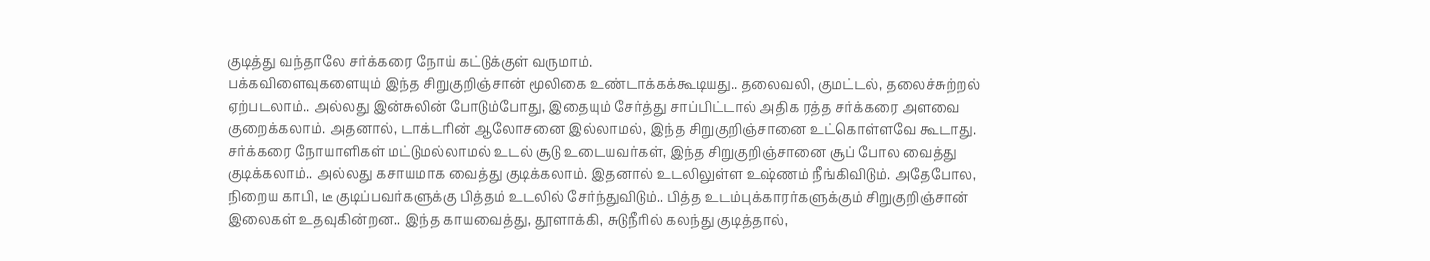குடித்து வந்தாலே சர்க்கரை நோய் கட்டுக்குள் வருமாம்.
பக்கவிளைவுகளையும் இந்த சிறுகுறிஞ்சான் மூலிகை உண்டாக்கக்கூடியது.. தலைவலி, குமட்டல், தலைச்சுற்றல் ஏற்படலாம்.. அல்லது இன்சுலின் போடும்போது, இதையும் சேர்த்து சாப்பிட்டால் அதிக ரத்த சர்க்கரை அளவை குறைக்கலாம். அதனால், டாக்டரின் ஆலோசனை இல்லாமல், இந்த சிறுகுறிஞ்சானை உட்கொள்ளவே கூடாது.
சர்க்கரை நோயாளிகள் மட்டுமல்லாமல் உடல் சூடு உடையவர்கள், இந்த சிறுகுறிஞ்சானை சூப் போல வைத்து குடிக்கலாம்.. அல்லது கசாயமாக வைத்து குடிக்கலாம். இதனால் உடலிலுள்ள உஷ்ணம் நீங்கிவிடும். அதேபோல, நிறைய காபி, டீ குடிப்பவர்களுக்கு பித்தம் உடலில் சேர்ந்துவிடும்.. பித்த உடம்புக்காரர்களுக்கும் சிறுகுறிஞ்சான் இலைகள் உதவுகின்றன.. இந்த காயவைத்து, தூளாக்கி, சுடுநீரில் கலந்து குடித்தால்,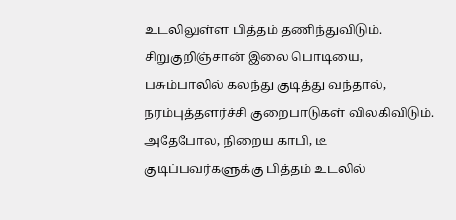உடலிலுள்ள பித்தம் தணிந்துவிடும். சிறுகுறிஞ்சான் இலை பொடியை, பசும்பாலில் கலந்து குடித்து வந்தால், நரம்புத்தளர்ச்சி குறைபாடுகள் விலகிவிடும்.
அதேபோல, நிறைய காபி, டீ குடிப்பவர்களுக்கு பித்தம் உடலில்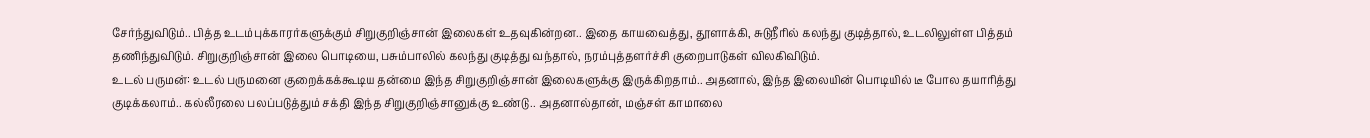சேர்ந்துவிடும்.. பித்த உடம்புக்காரர்களுக்கும் சிறுகுறிஞ்சான் இலைகள் உதவுகின்றன.. இதை காயவைத்து, தூளாக்கி, சுடுநீரில் கலந்து குடித்தால், உடலிலுள்ள பித்தம் தணிந்துவிடும். சிறுகுறிஞ்சான் இலை பொடியை, பசும்பாலில் கலந்து குடித்து வந்தால், நரம்புத்தளர்ச்சி குறைபாடுகள் விலகிவிடும்.
உடல் பருமன்: உடல் பருமனை குறைக்கக்கூடிய தன்மை இந்த சிறுகுறிஞ்சான் இலைகளுக்கு இருக்கிறதாம்.. அதனால், இந்த இலையின் பொடியில் டீ போல தயாரித்து குடிக்கலாம்.. கல்லீரலை பலப்படுத்தும் சக்தி இந்த சிறுகுறிஞ்சானுக்கு உண்டு.. அதனால்தான், மஞ்சள் காமாலை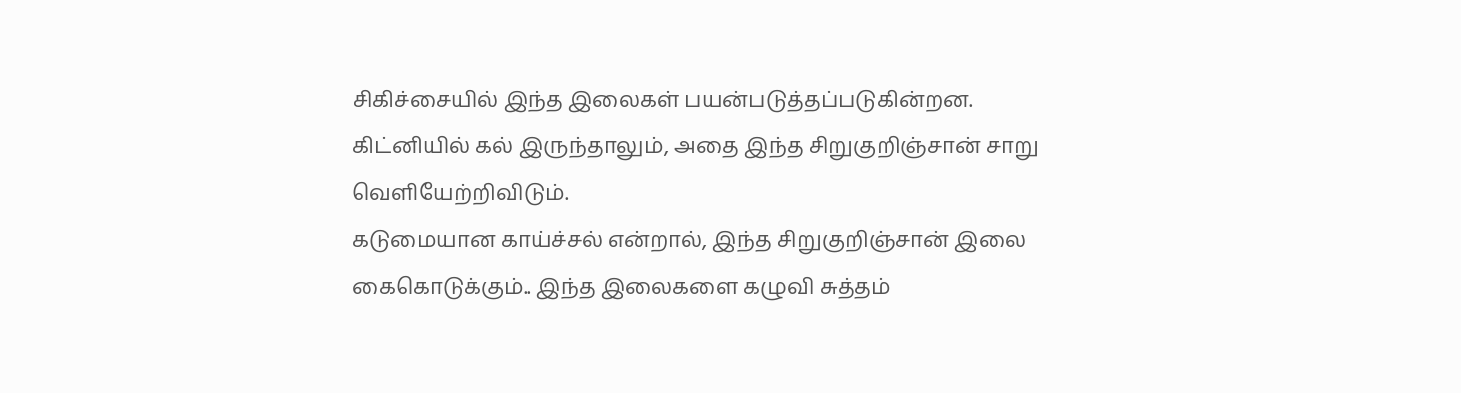சிகிச்சையில் இந்த இலைகள் பயன்படுத்தப்படுகின்றன. கிட்னியில் கல் இருந்தாலும், அதை இந்த சிறுகுறிஞ்சான் சாறு வெளியேற்றிவிடும்.
கடுமையான காய்ச்சல் என்றால், இந்த சிறுகுறிஞ்சான் இலை கைகொடுக்கும்.. இந்த இலைகளை கழுவி சுத்தம்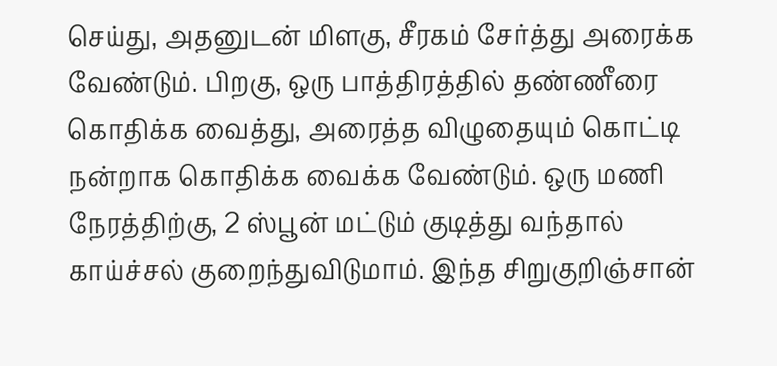செய்து, அதனுடன் மிளகு, சீரகம் சேர்த்து அரைக்க வேண்டும். பிறகு, ஒரு பாத்திரத்தில் தண்ணீரை கொதிக்க வைத்து, அரைத்த விழுதையும் கொட்டி நன்றாக கொதிக்க வைக்க வேண்டும். ஒரு மணி நேரத்திற்கு, 2 ஸ்பூன் மட்டும் குடித்து வந்தால் காய்ச்சல் குறைந்துவிடுமாம். இந்த சிறுகுறிஞ்சான்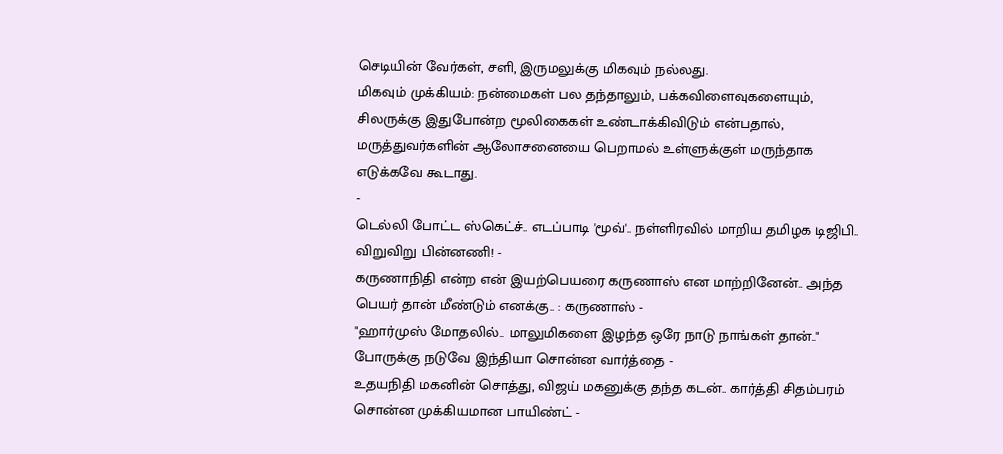செடியின் வேர்கள், சளி, இருமலுக்கு மிகவும் நல்லது.
மிகவும் முக்கியம்: நன்மைகள் பல தந்தாலும், பக்கவிளைவுகளையும், சிலருக்கு இதுபோன்ற மூலிகைகள் உண்டாக்கிவிடும் என்பதால், மருத்துவர்களின் ஆலோசனையை பெறாமல் உள்ளுக்குள் மருந்தாக எடுக்கவே கூடாது.
-
டெல்லி போட்ட ஸ்கெட்ச்.. எடப்பாடி 'மூவ்'.. நள்ளிரவில் மாறிய தமிழக டிஜிபி.. விறுவிறு பின்னணி! -
கருணாநிதி என்ற என் இயற்பெயரை கருணாஸ் என மாற்றினேன்.. அந்த பெயர் தான் மீண்டும் எனக்கு.. : கருணாஸ் -
"ஹார்முஸ் மோதலில்.. மாலுமிகளை இழந்த ஒரே நாடு நாங்கள் தான்.." போருக்கு நடுவே இந்தியா சொன்ன வார்த்தை -
உதயநிதி மகனின் சொத்து, விஜய் மகனுக்கு தந்த கடன்.. கார்த்தி சிதம்பரம் சொன்ன முக்கியமான பாயிண்ட் -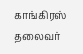காங்கிரஸ் தலைவர்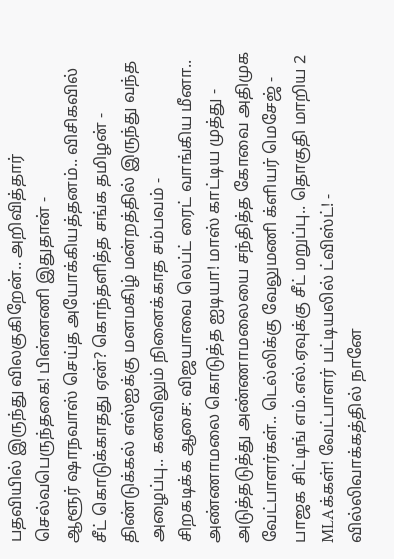பதவியில் இருந்து விலகுகிறேன்.. அறிவித்தார் செல்வபெருந்தகை! பின்னணி இதுதான் -
ஆளூர் ஷாநவாஸ் செய்த அயோக்கியத்தனம்.. விசிகவில் சீட் கொடுக்காதது ஏன்? கொந்தளித்த சங்க தமிழன் -
திண்டுக்கல் எஸ்ஐக்கு மனமகிழ் மன்றத்தில் இருந்து வந்த அழைப்பு.. கனவிலும் நினைக்காத சம்பவம் -
சிறகடிக்க ஆசை: விஜயாவை லெப்ட் ரைட் வாங்கிய மீனா.. அண்ணாமலை கொடுத்த ஐடியா! மாஸ் காட்டிய முத்து -
அடுத்தடுத்து அண்ணாமலையை சந்தித்த கோவை அதிமுக வேட்பாளர்கள்.. டெல்லிக்கு வேலுமணி க்ளியர் மெசேஜ் -
பாஜக சிட்டிங் எம்.எல்.ஏவுக்கு சீட் மறுப்பு.. தொகுதி மாறிய 2 MLAக்கள்! வேட்பாளர் பட்டியலில் ட்விஸ்ட்! -
வில்லிவாக்கத்தில் நானே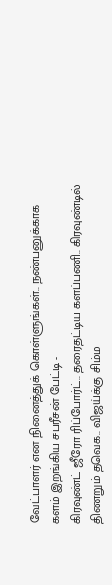வேட்பாளர் என நினைத்துக் கொள்ளுங்கள்.. நண்பனுக்காக களம் இறங்கிய சபரீசன் பேட்டி -
கிரவுண்ட் ஜீரோ ரிப்போர்ட்.. தரைதட்டிய களப்பணி.. கிரவுண்டில் திணறும் தவெக.. விஜய்க்கு சிம்ம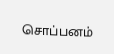சொப்பனம்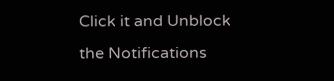Click it and Unblock the Notifications